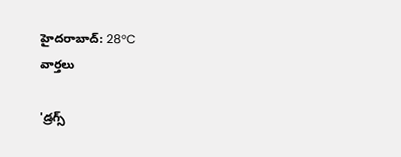హైదరాబాద్: 28°C
వార్తలు

'డ్రగ్స్‌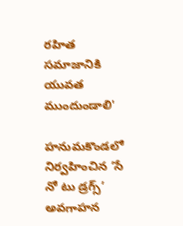రహిత సమాజానికి యువత ముందుండాలి'

హనుమకొండలో నిర్వహించిన ‘సే నో టు డ్రగ్స్’ అవగాహన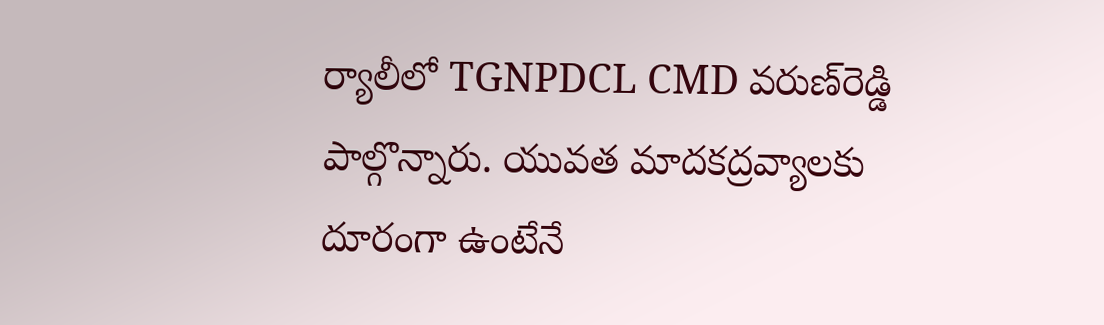ర్యాలీలో TGNPDCL CMD వరుణ్‌రెడ్డి పాల్గొన్నారు. యువత మాదకద్రవ్యాలకు దూరంగా ఉంటేనే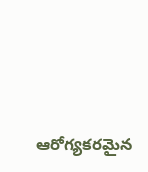ఆరోగ్యకరమైన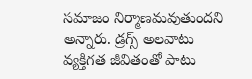సమాజం నిర్మాణమవుతుందని అన్నారు. డ్రగ్స్‌ అలవాటు వ్యక్తిగత జీవితంతో పాటు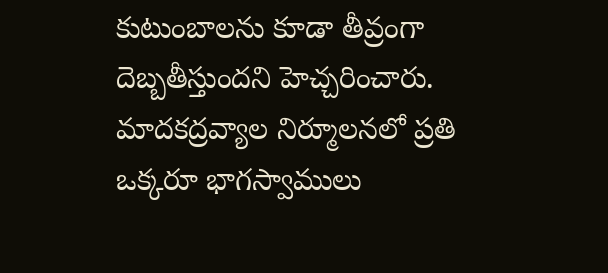కుటుంబాలను కూడా తీవ్రంగా దెబ్బతీస్తుందని హెచ్చరించారు. మాదకద్రవ్యాల నిర్మూలనలో ప్రతి ఒక్కరూ భాగస్వాములు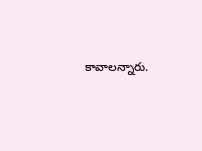కావాలన్నారు.